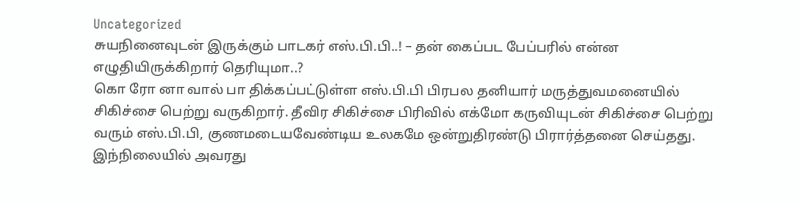Uncategorized
சுயநினைவுடன் இருக்கும் பாடகர் எஸ்.பி.பி..! – தன் கைப்பட பேப்பரில் என்ன எழுதியிருக்கிறார் தெரியுமா..?
கொ ரோ னா வால் பா திக்கப்பட்டுள்ள எஸ்.பி.பி பிரபல தனியார் மருத்துவமனையில் சிகிச்சை பெற்று வருகிறார். தீவிர சிகிச்சை பிரிவில் எக்மோ கருவியுடன் சிகிச்சை பெற்று வரும் எஸ்.பி.பி, குணமடையவேண்டிய உலகமே ஒன்றுதிரண்டு பிரார்த்தனை செய்தது.
இந்நிலையில் அவரது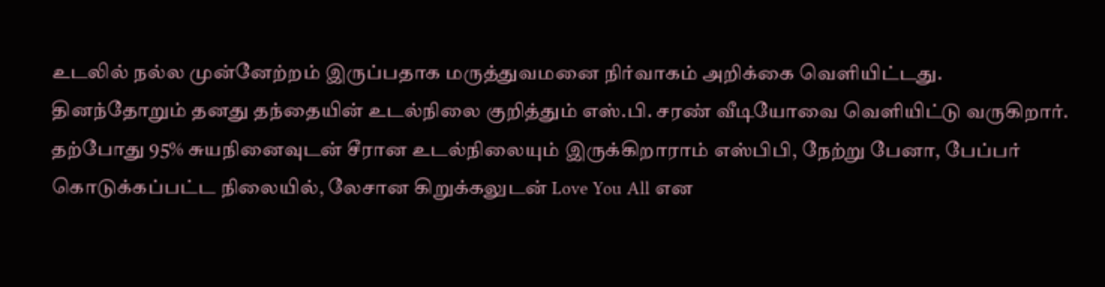உடலில் நல்ல முன்னேற்றம் இருப்பதாக மருத்துவமனை நிர்வாகம் அறிக்கை வெளியிட்டது.
தினந்தோறும் தனது தந்தையின் உடல்நிலை குறித்தும் எஸ்.பி. சரண் வீடியோவை வெளியிட்டு வருகிறார்.
தற்போது 95% சுயநினைவுடன் சீரான உடல்நிலையும் இருக்கிறாராம் எஸ்பிபி, நேற்று பேனா, பேப்பர் கொடுக்கப்பட்ட நிலையில், லேசான கிறுக்கலுடன் Love You All என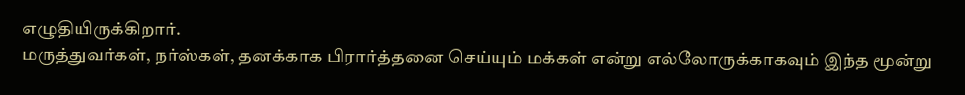எழுதியிருக்கிறார்.
மருத்துவர்கள், நர்ஸ்கள், தனக்காக பிரார்த்தனை செய்யும் மக்கள் என்று எல்லோருக்காகவும் இந்த மூன்று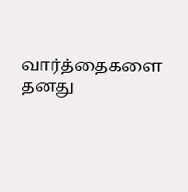வார்த்தைகளை தனது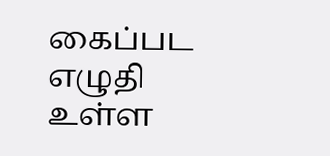கைப்பட எழுதி உள்ள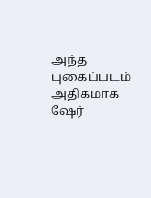அந்த புகைப்படம் அதிகமாக ஷேர்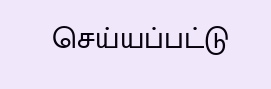செய்யப்பட்டு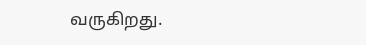வருகிறது.